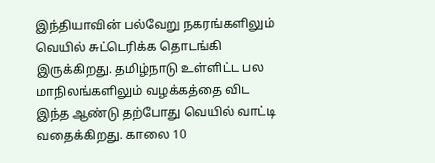இந்தியாவின் பல்வேறு நகரங்களிலும் வெயில் சுட்டெரிக்க தொடங்கி இருக்கிறது. தமிழ்நாடு உள்ளிட்ட பல மாநிலங்களிலும் வழக்கத்தை விட இந்த ஆண்டு தற்போது வெயில் வாட்டி வதைக்கிறது. காலை 10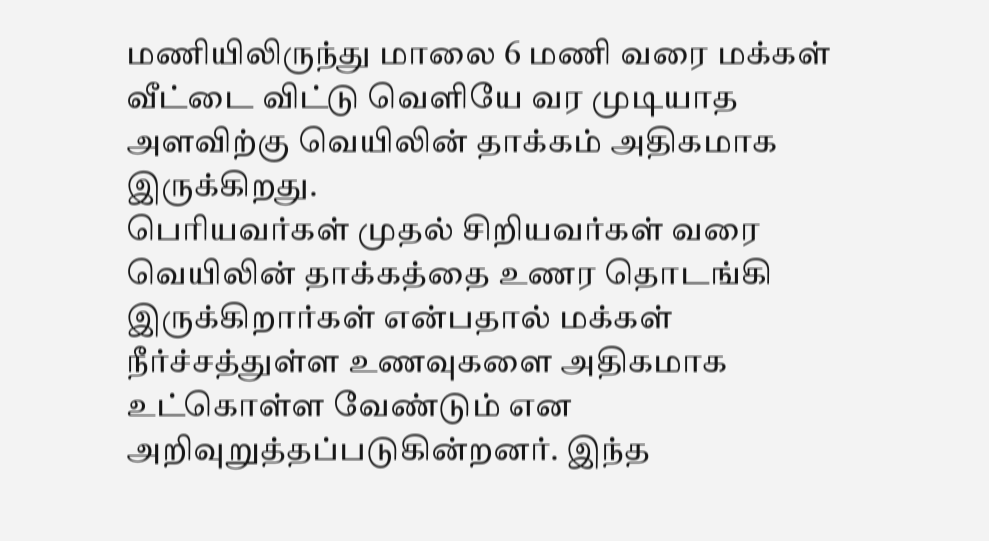மணியிலிருந்து மாலை 6 மணி வரை மக்கள் வீட்டை விட்டு வெளியே வர முடியாத அளவிற்கு வெயிலின் தாக்கம் அதிகமாக இருக்கிறது.
பெரியவர்கள் முதல் சிறியவர்கள் வரை வெயிலின் தாக்கத்தை உணர தொடங்கி இருக்கிறார்கள் என்பதால் மக்கள் நீர்ச்சத்துள்ள உணவுகளை அதிகமாக உட்கொள்ள வேண்டும் என அறிவுறுத்தப்படுகின்றனர். இந்த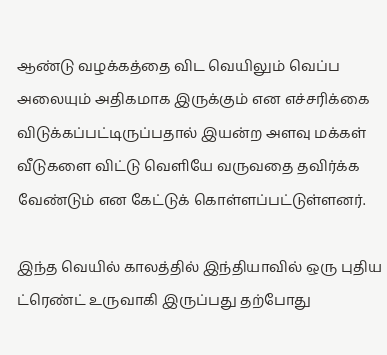ஆண்டு வழக்கத்தை விட வெயிலும் வெப்ப அலையும் அதிகமாக இருக்கும் என எச்சரிக்கை விடுக்கப்பட்டிருப்பதால் இயன்ற அளவு மக்கள் வீடுகளை விட்டு வெளியே வருவதை தவிர்க்க வேண்டும் என கேட்டுக் கொள்ளப்பட்டுள்ளனர்.

இந்த வெயில் காலத்தில் இந்தியாவில் ஒரு புதிய ட்ரெண்ட் உருவாகி இருப்பது தற்போது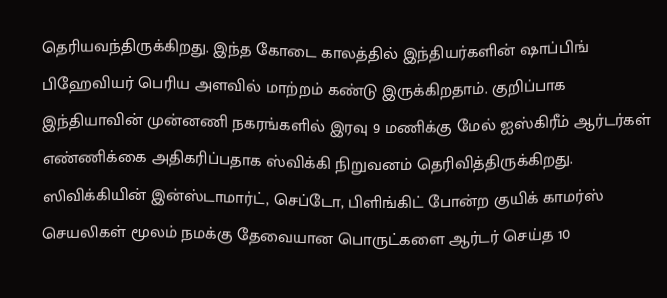தெரியவந்திருக்கிறது. இந்த கோடை காலத்தில் இந்தியர்களின் ஷாப்பிங் பிஹேவியர் பெரிய அளவில் மாற்றம் கண்டு இருக்கிறதாம். குறிப்பாக இந்தியாவின் முன்னணி நகரங்களில் இரவு 9 மணிக்கு மேல் ஐஸ்கிரீம் ஆர்டர்கள் எண்ணிக்கை அதிகரிப்பதாக ஸ்விக்கி நிறுவனம் தெரிவித்திருக்கிறது. ஸிவிக்கியின் இன்ஸ்டாமார்ட், செப்டோ, பிளிங்கிட் போன்ற குயிக் காமர்ஸ் செயலிகள் மூலம் நமக்கு தேவையான பொருட்களை ஆர்டர் செய்த 10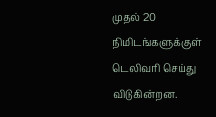முதல் 20 நிமிடங்களுக்குள் டெலிவரி செய்து விடுகின்றன.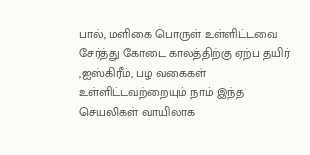பால், மளிகை பொருள் உள்ளிட்டவை சேர்த்து கோடை காலத்திற்கு ஏற்ப தயிர் ,ஐஸ்கிரீம், பழ வகைகள் உள்ளிட்டவற்றையும் நாம் இந்த செயலிகள் வாயிலாக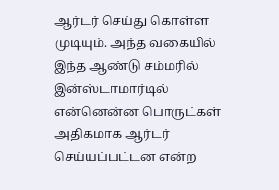ஆர்டர் செய்து கொள்ள முடியும். அந்த வகையில் இந்த ஆண்டு சம்மரில் இன்ஸ்டாமார்டில் என்னென்ன பொருட்கள் அதிகமாக ஆர்டர் செய்யப்பட்டன என்ற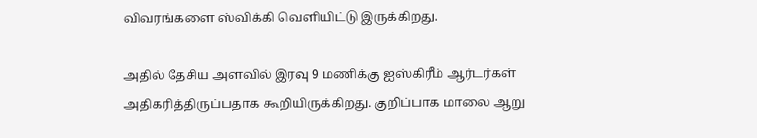விவரங்களை ஸ்விக்கி வெளியிட்டு இருக்கிறது.

அதில் தேசிய அளவில் இரவு 9 மணிக்கு ஐஸ்கிரீம் ஆர்டர்கள் அதிகரித்திருப்பதாக கூறியிருக்கிறது. குறிப்பாக மாலை ஆறு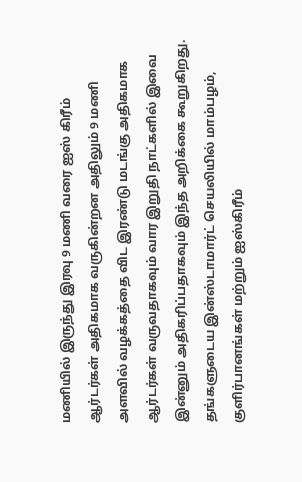மணியில் இருந்து இரவு 9 மணி வரை ஐஸ் கிரீம் ஆர்டர்கள் அதிகமாக வருகின்றன அதிலும் 9 மணி அளவில் வழக்கத்தை விட இரண்டு மடங்கு அதிகமாக ஆர்டர்கள் வருவதாகவும் வார இறுதி நாட்களில் இவை இன்னும் அதிகரிப்பதாகவும் இந்த அறிக்கை கூறுகிறது.
தங்களுடைய இன்ஸ்டாமார்ட் செயலியில் மாம்பழம், குளிர்பானங்கள் மற்றும் ஐஸ்கிரீம்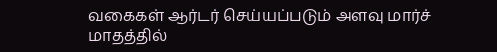வகைகள் ஆர்டர் செய்யப்படும் அளவு மார்ச் மாதத்தில்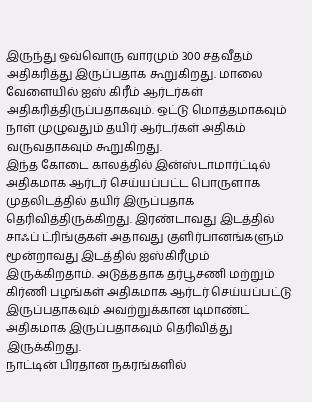இருந்து ஒவ்வொரு வாரமும் 300 சதவீதம் அதிகரித்து இருப்பதாக கூறுகிறது. மாலை வேளையில் ஐஸ் கிரீம் ஆர்டர்கள் அதிகரித்திருப்பதாகவும். ஒட்டு மொத்தமாகவும் நாள் முழுவதும் தயிர் ஆர்டர்கள் அதிகம் வருவதாகவும் கூறுகிறது.
இந்த கோடை காலத்தில் இன்ஸ்டாமார்ட்டில் அதிகமாக ஆர்டர் செய்யப்பட்ட பொருளாக முதலிடத்தில் தயிர் இருப்பதாக தெரிவித்திருக்கிறது. இரண்டாவது இடத்தில் சாஃப் ட்ரிங்குகள் அதாவது குளிர்பானங்களும் மூன்றாவது இடத்தில் ஐஸ்கிரீமும் இருக்கிறதாம். அடுத்ததாக தர்பூசணி மற்றும் கிர்ணி பழங்கள் அதிகமாக ஆர்டர் செய்யப்பட்டு இருப்பதாகவும் அவற்றுக்கான டிமாண்ட் அதிகமாக இருப்பதாகவும் தெரிவித்து இருக்கிறது.
நாட்டின் பிரதான நகரங்களில்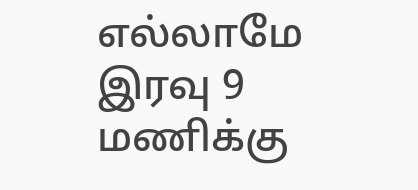எல்லாமே இரவு 9 மணிக்கு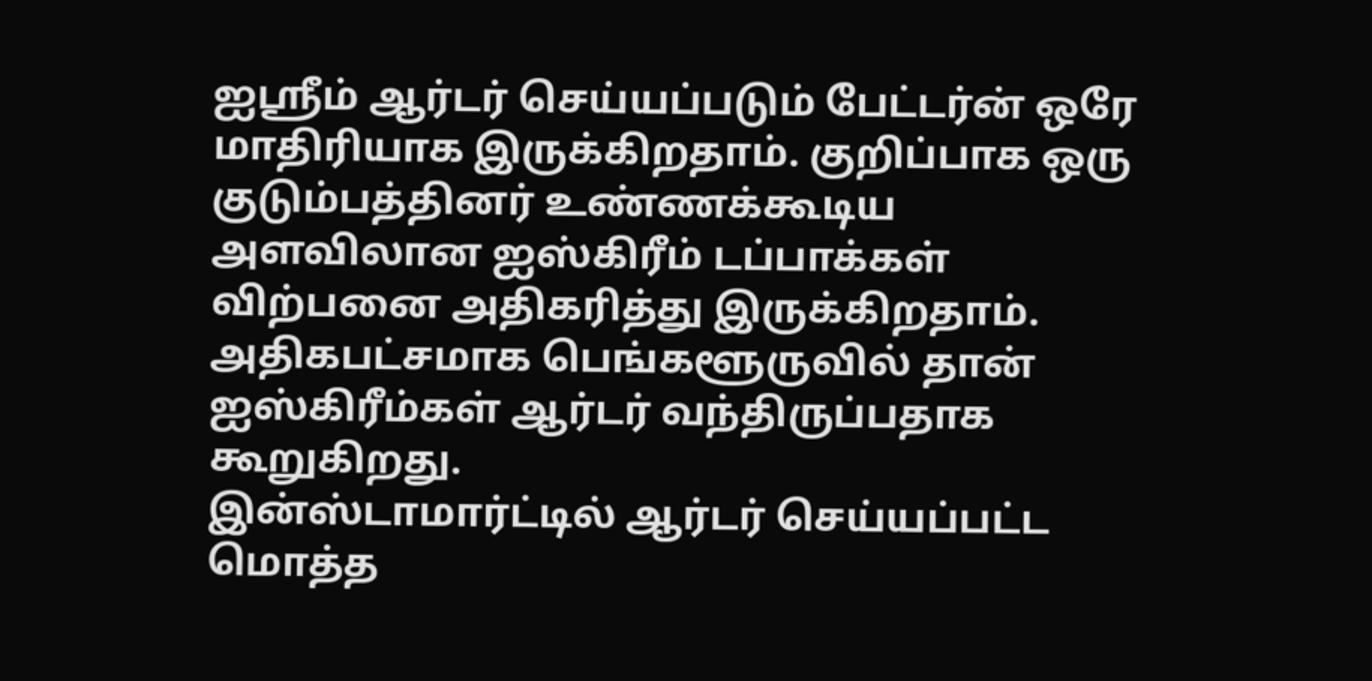ஐஸ்ரீம் ஆர்டர் செய்யப்படும் பேட்டர்ன் ஒரே மாதிரியாக இருக்கிறதாம். குறிப்பாக ஒரு குடும்பத்தினர் உண்ணக்கூடிய அளவிலான ஐஸ்கிரீம் டப்பாக்கள் விற்பனை அதிகரித்து இருக்கிறதாம். அதிகபட்சமாக பெங்களூருவில் தான் ஐஸ்கிரீம்கள் ஆர்டர் வந்திருப்பதாக கூறுகிறது.
இன்ஸ்டாமார்ட்டில் ஆர்டர் செய்யப்பட்ட மொத்த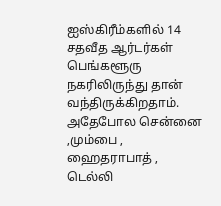ஐஸ்கிரீம்களில் 14 சதவீத ஆர்டர்கள் பெங்களூரு நகரிலிருந்து தான் வந்திருக்கிறதாம். அதேபோல சென்னை ,மும்பை , ஹைதராபாத் , டெல்லி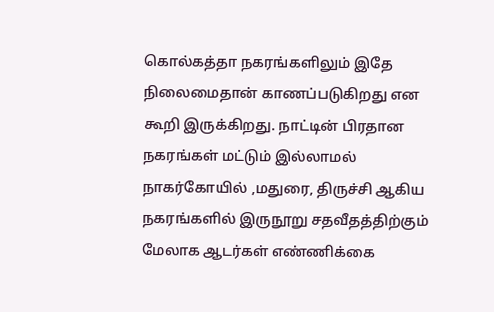கொல்கத்தா நகரங்களிலும் இதே நிலைமைதான் காணப்படுகிறது என கூறி இருக்கிறது. நாட்டின் பிரதான நகரங்கள் மட்டும் இல்லாமல் நாகர்கோயில் ,மதுரை, திருச்சி ஆகிய நகரங்களில் இருநூறு சதவீதத்திற்கும் மேலாக ஆடர்கள் எண்ணிக்கை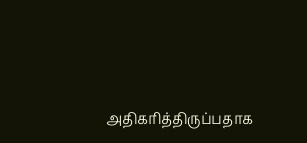அதிகரித்திருப்பதாக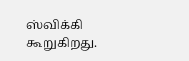ஸ்விக்கி கூறுகிறது.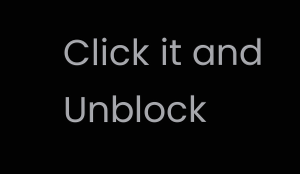Click it and Unblock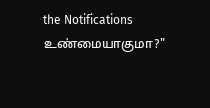the Notifications
உண்மையாகுமா?"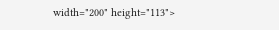width="200" height="113">